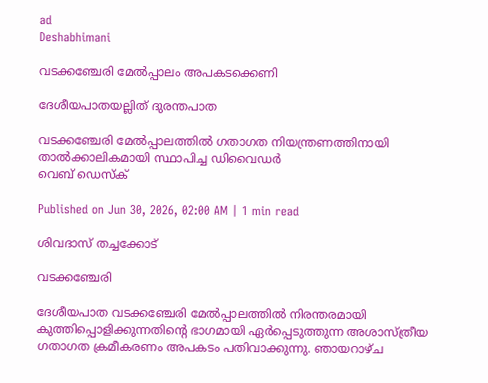ad
Deshabhimani

വടക്കഞ്ചേരി മേൽപ്പാലം അപകടക്കെണി

ദേശീയപാതയല്ലിത് ദുരന്തപാത

വടക്കഞ്ചേരി മേൽപ്പാലത്തിൽ ഗതാഗത നിയന്ത്രണത്തിനായി താൽക്കാലികമായി സ്ഥാപിച്ച ഡിവൈഡർ
വെബ് ഡെസ്ക്

Published on Jun 30, 2026, 02:00 AM | 1 min read

ശിവദാസ്‌ തച്ചക്കോട്‌

വടക്കഞ്ചേരി

ദേശീയപാത വടക്കഞ്ചേരി മേൽപ്പാലത്തിൽ നിരന്തരമായി കുത്തിപ്പൊളിക്കുന്നതിന്റെ ഭാഗമായി ഏർപ്പെടുത്തുന്ന അശാസ്ത്രീയ ഗതാഗത ക്രമീകരണം അപകടം പതിവാക്കുന്നു. ഞായറാഴ്ച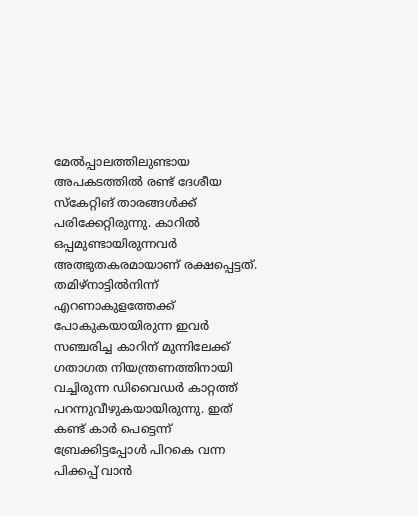മേൽപ്പാലത്തിലുണ്ടായ അപകടത്തിൽ രണ്ട്‌ ദേശീയ സ്കേറ്റിങ്‌ താരങ്ങൾക്ക്‌ പരിക്കേറ്റിരുന്നു. കാറിൽ ഒപ്പമുണ്ടായിരുന്നവർ അത്ഭുതകരമായാണ്‌ രക്ഷപ്പെട്ടത്‌. തമിഴ്നാട്ടിൽനിന്ന്‌ എറണാകുളത്തേക്ക് പോകുകയായിരുന്ന ഇവർ സഞ്ചരിച്ച കാറിന് മുന്നിലേക്ക് ഗതാഗത നിയന്ത്രണത്തിനായി വച്ചിരുന്ന ഡിവൈഡർ കാറ്റത്ത് പറന്നുവീഴുകയായിരുന്നു. ഇത് കണ്ട് കാർ പെട്ടെന്ന് ബ്രേക്കിട്ടപ്പോൾ പിറകെ വന്ന പിക്കപ്പ് വാൻ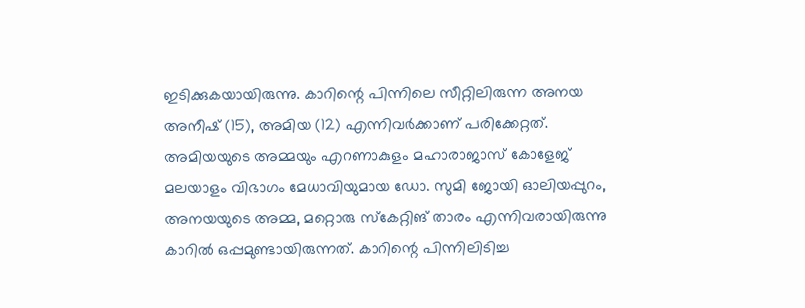ഇടിക്കുകയായിരുന്നു. കാറിന്റെ പിന്നിലെ സീറ്റിലിരുന്ന അനയ അനീഷ് (15), അമിയ (12) എന്നിവർക്കാണ്‌ പരിക്കേറ്റത്‌. അമിയയുടെ അമ്മയും എറണാകുളം മഹാരാജാസ് കോളേജ് മലയാളം വിഭാഗം മേധാവിയുമായ ഡോ. സുമി ജോയി ഓലിയപ്പുറം, അനയയുടെ അമ്മ, മറ്റൊരു സ്കേറ്റിങ്‌ താരം എന്നിവരായിരുന്നു കാറിൽ ഒപ്പമുണ്ടായിരുന്നത്‌. കാറിന്റെ പിന്നിലിടിച്ച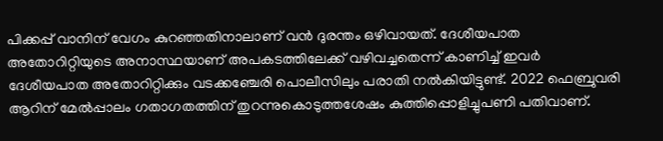പിക്കപ്പ് വാനിന് വേഗം കുറഞ്ഞതിനാലാണ് വൻ ദുരന്തം ഒഴിവായത്. ദേശീയപാത അതോറിറ്റിയുടെ അനാസ്ഥയാണ് അപകടത്തിലേക്ക് വഴിവച്ചതെന്ന്‌ കാണിച്ച്‌ ഇവർ ദേശീയപാത അതോറിറ്റിക്കും വടക്കഞ്ചേരി പൊലീസിലും പരാതി നൽകിയിട്ടുണ്ട്‌. 2022 ഫെബ്രുവരി ആറിന് മേൽപ്പാലം ഗതാഗതത്തിന് തുറന്നുകൊടുത്തശേഷം കുത്തിപ്പൊളിച്ചുപണി പതിവാണ്.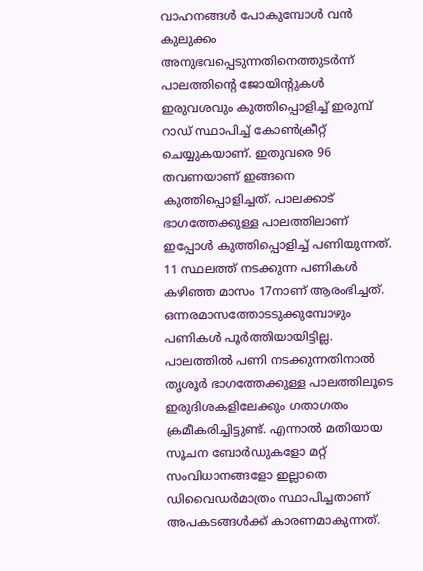വാഹനങ്ങൾ പോകുമ്പോൾ വൻ കുലുക്കം അനുഭവപ്പെടുന്നതിനെത്തുടർന്ന് പാലത്തിന്റെ ജോയിന്റുകൾ ഇരുവശവും കുത്തിപ്പൊളിച്ച് ഇരുമ്പ് റാഡ് സ്ഥാപിച്ച് കോൺക്രീറ്റ് ചെയ്യുകയാണ്. ഇതുവരെ 96 തവണയാണ്‌ ഇങ്ങനെ കുത്തിപ്പൊളിച്ചത്‌. പാലക്കാട് ഭാഗത്തേക്കുള്ള പാലത്തിലാണ് ഇപ്പോൾ കുത്തിപ്പൊളിച്ച് പണിയുന്നത്. 11 സ്ഥലത്ത് നടക്കുന്ന പണികൾ കഴിഞ്ഞ മാസം 17നാണ് ആരംഭിച്ചത്. ഒന്നരമാസത്തോടടുക്കുമ്പോഴും പണികൾ പൂർത്തിയായിട്ടില്ല. പാലത്തിൽ പണി നടക്കുന്നതിനാൽ തൃശൂർ ഭാഗത്തേക്കുള്ള പാലത്തിലൂടെ ഇരുദിശകളിലേക്കും ഗതാഗതം ക്രമീകരിച്ചിട്ടുണ്ട്. എന്നാൽ മതിയായ സൂചന ബോർഡുകളോ മറ്റ്‌ സംവിധാനങ്ങളോ ഇല്ലാതെ ഡിവൈഡർമാത്രം സ്ഥാപിച്ചതാണ് അപകടങ്ങൾക്ക് കാരണമാകുന്നത്.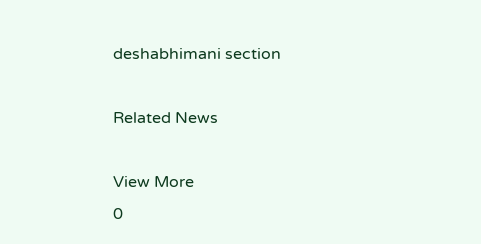deshabhimani section

Related News

View More
0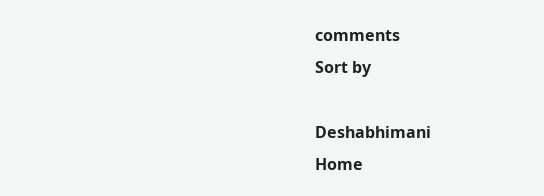comments
Sort by

Deshabhimani
Home